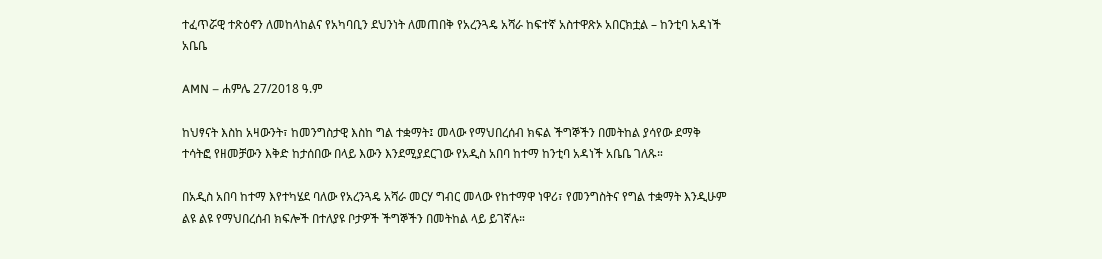ተፈጥሯዊ ተጽዕኖን ለመከላከልና የአካባቢን ደህንነት ለመጠበቅ የአረንጓዴ አሻራ ከፍተኛ አስተዋጽኦ አበርክቷል – ከንቲባ አዳነች አቤቤ

AMN – ሐምሌ 27/2018 ዓ.ም

ከህፃናት እስከ አዛውንት፣ ከመንግስታዊ እስከ ግል ተቋማት፤ መላው የማህበረሰብ ክፍል ችግኞችን በመትከል ያሳየው ደማቅ ተሳትፎ የዘመቻውን እቅድ ከታሰበው በላይ እውን እንደሚያደርገው የአዲስ አበባ ከተማ ከንቲባ አዳነች አቤቤ ገለጹ።

በአዲስ አበባ ከተማ እየተካሄደ ባለው የአረንጓዴ አሻራ መርሃ ግብር መላው የከተማዋ ነዋሪ፣ የመንግስትና የግል ተቋማት እንዲሁም ልዩ ልዩ የማህበረሰብ ክፍሎች በተለያዩ ቦታዎች ችግኞችን በመትከል ላይ ይገኛሉ።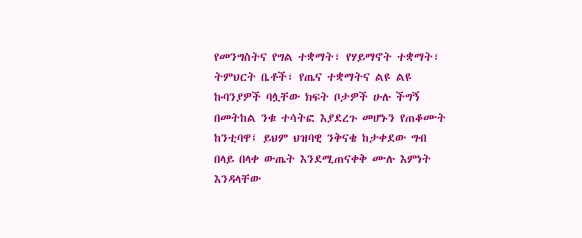የመንግስትና የግል ተቋማት፣ የሃይማኖት ተቋማት፣ ትምህርት ቤቶች፣ የጤና ተቋማትና ልዩ ልዩ ኩባንያዎች ባሏቸው ክፍት ቦታዎች ሁሉ ችግኝ በመትከል ንቁ ተሳትፎ እያደረጉ መሆኑን የጠቆሙት ከንቲባዋ፤ ይህም ህዝባዊ ንቅናቄ ከታቀደው ግብ በላይ በላቀ ውጤት እንደሚጠናቀቅ ሙሉ እምነት እንዳላቸው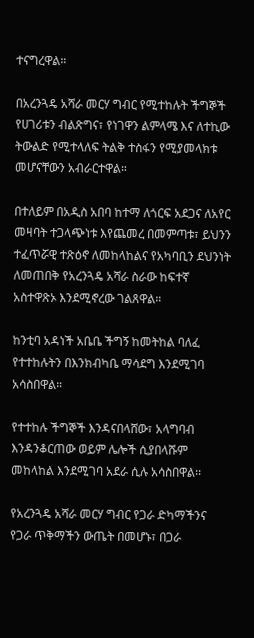ተናግረዋል።

በአረንጓዴ አሻራ መርሃ ግብር የሚተከሉት ችግኞች የሀገሪቱን ብልጽግና፣ የነገዋን ልምላሜ እና ለተኪው ትውልድ የሚተላለፍ ትልቅ ተስፋን የሚያመላክቱ መሆናቸውን አብራርተዋል።

በተለይም በአዲስ አበባ ከተማ ለጎርፍ አደጋና ለአየር መዛባት ተጋላጭነቱ እየጨመረ በመምጣቱ፣ ይህንን ተፈጥሯዊ ተጽዕኖ ለመከላከልና የአካባቢን ደህንነት ለመጠበቅ የአረንጓዴ አሻራ ስራው ከፍተኛ አስተዋጽኦ እንደሚኖረው ገልጸዋል።

ከንቲባ አዳነች አቤቤ ችግኝ ከመትከል ባለፈ የተተከሉትን በእንክብካቤ ማሳደግ እንደሚገባ አሳስበዋል።

የተተከሉ ችግኞች እንዳናበላሸው፣ አላግባብ እንዳንቆርጠው ወይም ሌሎች ሲያበላሹም መከላከል እንደሚገባ አደራ ሲሉ አሳስበዋል፡፡

የአረንጓዴ አሻራ መርሃ ግብር የጋራ ድካማችንና የጋራ ጥቅማችን ውጤት በመሆኑ፣ በጋራ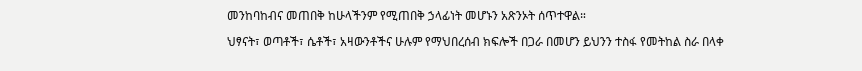መንከባከብና መጠበቅ ከሁላችንም የሚጠበቅ ኃላፊነት መሆኑን አጽንኦት ሰጥተዋል።

ህፃናት፣ ወጣቶች፣ ሴቶች፣ አዛውንቶችና ሁሉም የማህበረሰብ ክፍሎች በጋራ በመሆን ይህንን ተስፋ የመትከል ስራ በላቀ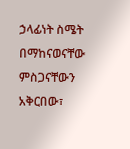ኃላፊነት ስሜት በማከናወናቸው ምስጋናቸውን አቅርበው፣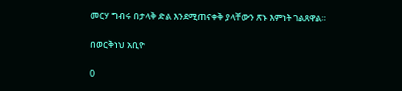መርሃ ግብሩ በታላቅ ድል እንደሚጠናቀቅ ያላቸውን ጽኑ እምነት ገልጸዋል።

በወርቅነህ አቢዮ

0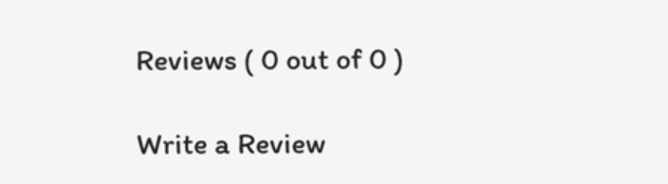Reviews ( 0 out of 0 )

Write a Review